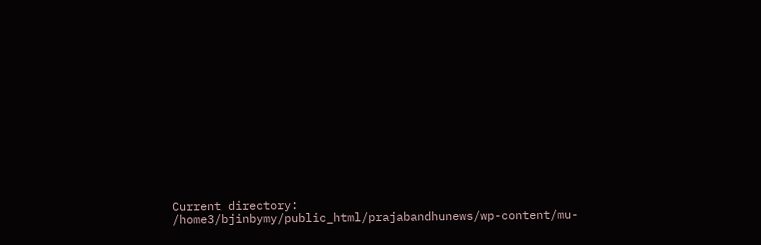Current directory: /home3/bjinbymy/public_html/prajabandhunews/wp-content/mu-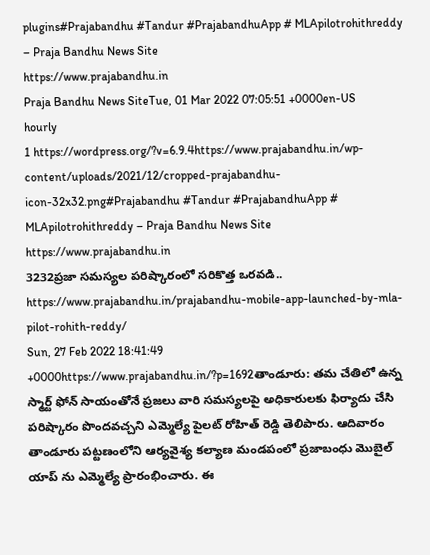plugins#Prajabandhu #Tandur #PrajabandhuApp # MLApilotrohithreddy – Praja Bandhu News Site
https://www.prajabandhu.in
Praja Bandhu News SiteTue, 01 Mar 2022 07:05:51 +0000en-US
hourly
1 https://wordpress.org/?v=6.9.4https://www.prajabandhu.in/wp-content/uploads/2021/12/cropped-prajabandhu-icon-32x32.png#Prajabandhu #Tandur #PrajabandhuApp # MLApilotrohithreddy – Praja Bandhu News Site
https://www.prajabandhu.in
3232ప్రజా సమస్యల పరిష్కారంలో సరికొత్త ఒరవడి..
https://www.prajabandhu.in/prajabandhu-mobile-app-launched-by-mla-pilot-rohith-reddy/
Sun, 27 Feb 2022 18:41:49 +0000https://www.prajabandhu.in/?p=1692తాండూరు: తమ చేతిలో ఉన్న స్మార్ట్ ఫోన్ సాయంతోనే ప్రజలు వారి సమస్యలపై అధికారులకు ఫిర్యాదు చేసి పరిష్కారం పొందవచ్చని ఎమ్మెల్యే పైలట్ రోహిత్ రెడ్డి తెలిపారు. ఆదివారం తాండూరు పట్టణంలోని ఆర్యవైశ్య కల్యాణ మండపంలో ప్రజాబంధు మొబైల్ యాప్ ను ఎమ్మెల్యే ప్రారంభించారు. ఈ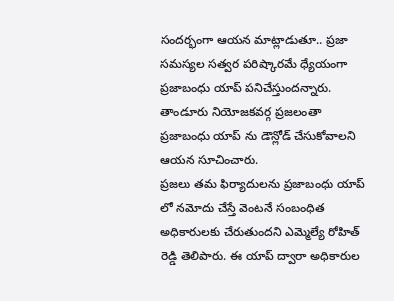సందర్భంగా ఆయన మాట్లాడుతూ.. ప్రజా సమస్యల సత్వర పరిష్కారమే ధ్యేయంగా ప్రజాబంధు యాప్ పనిచేస్తుందన్నారు. తాండూరు నియోజకవర్గ ప్రజలంతా ప్రజాబంధు యాప్ ను డౌన్లోడ్ చేసుకోవాలని ఆయన సూచించారు.
ప్రజలు తమ ఫిర్యాదులను ప్రజాబంధు యాప్ లో నమోదు చేస్తే వెంటనే సంబంధిత అధికారులకు చేరుతుందని ఎమ్మెల్యే రోహిత్ రెడ్డి తెలిపారు. ఈ యాప్ ద్వారా అధికారుల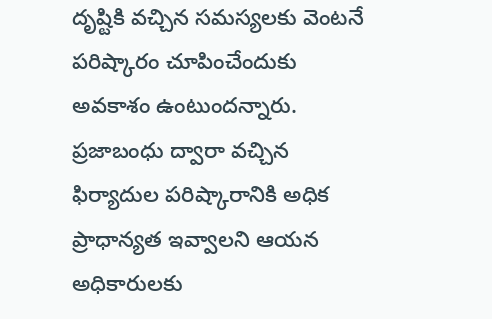దృష్టికి వచ్చిన సమస్యలకు వెంటనే పరిష్కారం చూపించేందుకు అవకాశం ఉంటుందన్నారు. ప్రజాబంధు ద్వారా వచ్చిన ఫిర్యాదుల పరిష్కారానికి అధిక ప్రాధాన్యత ఇవ్వాలని ఆయన అధికారులకు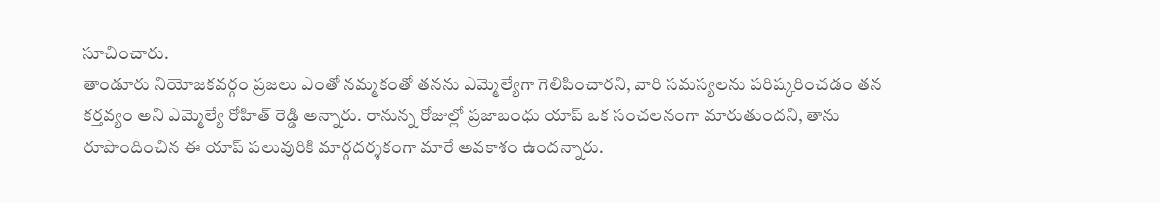సూచించారు.
తాండూరు నియోజకవర్గం ప్రజలు ఎంతో నమ్మకంతో తనను ఎమ్మెల్యేగా గెలిపించారని, వారి సమస్యలను పరిష్కరించడం తన కర్తవ్యం అని ఎమ్మెల్యే రోహిత్ రెడ్డి అన్నారు. రానున్న రోజుల్లో ప్రజాబంధు యాప్ ఒక సంచలనంగా మారుతుందని, తాను రూపొందించిన ఈ యాప్ పలువురికి మార్గదర్శకంగా మారే అవకాశం ఉందన్నారు.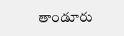తాండూరు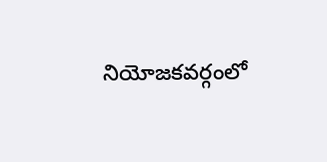నియోజకవర్గంలో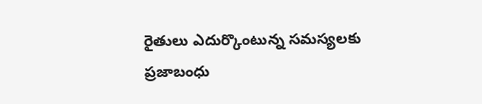రైతులు ఎదుర్కొంటున్న సమస్యలకు ప్రజాబంధు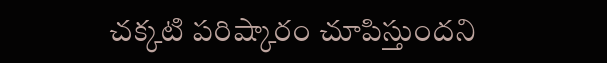చక్కటి పరిష్కారం చూపిస్తుందని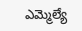ఎమ్మెల్యే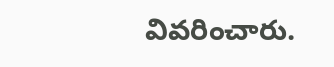వివరించారు.